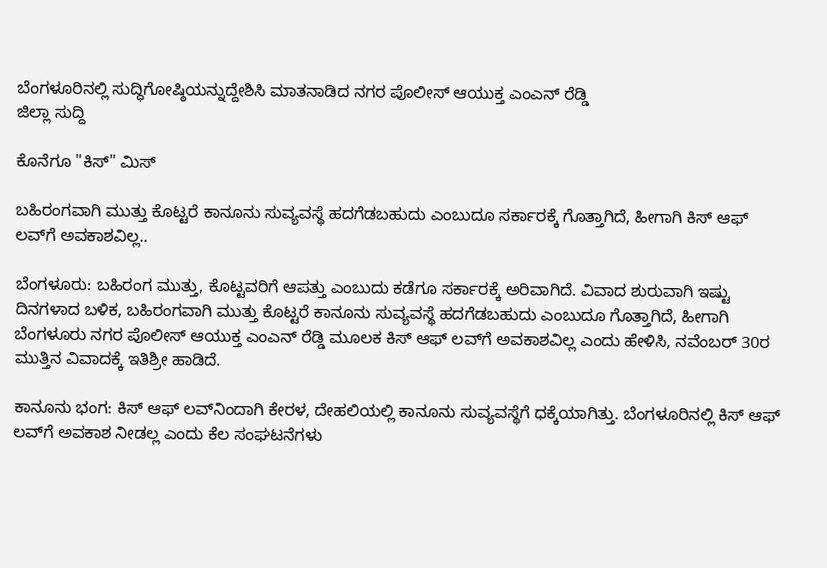ಬೆಂಗಳೂರಿನಲ್ಲಿ ಸುದ್ಧಿಗೋಷ್ಠಿಯನ್ನುದ್ದೇಶಿಸಿ ಮಾತನಾಡಿದ ನಗರ ಪೊಲೀಸ್ ಆಯುಕ್ತ ಎಂಎನ್ ರೆಡ್ಡಿ
ಜಿಲ್ಲಾ ಸುದ್ದಿ

ಕೊನೆಗೂ "ಕಿಸ್" ಮಿಸ್

ಬಹಿರಂಗವಾಗಿ ಮುತ್ತು ಕೊಟ್ಟರೆ ಕಾನೂನು ಸುವ್ಯವಸ್ಥೆ ಹದಗೆಡಬಹುದು ಎಂಬುದೂ ಸರ್ಕಾರಕ್ಕೆ ಗೊತ್ತಾಗಿದೆ, ಹೀಗಾಗಿ ಕಿಸ್ ಆಫ್ ಲವ್‌ಗೆ ಅವಕಾಶವಿಲ್ಲ..

ಬೆಂಗಳೂರು: ಬಹಿರಂಗ ಮುತ್ತು, ಕೊಟ್ಟವರಿಗೆ ಆಪತ್ತು ಎಂಬುದು ಕಡೆಗೂ ಸರ್ಕಾರಕ್ಕೆ ಅರಿವಾಗಿದೆ. ವಿವಾದ ಶುರುವಾಗಿ ಇಷ್ಟು ದಿನಗಳಾದ ಬಳಿಕ, ಬಹಿರಂಗವಾಗಿ ಮುತ್ತು ಕೊಟ್ಟರೆ ಕಾನೂನು ಸುವ್ಯವಸ್ಥೆ ಹದಗೆಡಬಹುದು ಎಂಬುದೂ ಗೊತ್ತಾಗಿದೆ, ಹೀಗಾಗಿ ಬೆಂಗಳೂರು ನಗರ ಪೊಲೀಸ್ ಆಯುಕ್ತ ಎಂಎನ್ ರೆಡ್ಡಿ ಮೂಲಕ ಕಿಸ್ ಆಫ್ ಲವ್‌ಗೆ ಅವಕಾಶವಿಲ್ಲ ಎಂದು ಹೇಳಿಸಿ, ನವೆಂಬರ್ 30ರ ಮುತ್ತಿನ ವಿವಾದಕ್ಕೆ ಇತಿಶ್ರೀ ಹಾಡಿದೆ.

ಕಾನೂನು ಭಂಗ: ಕಿಸ್ ಆಫ್ ಲವ್‌ನಿಂದಾಗಿ ಕೇರಳ, ದೇಹಲಿಯಲ್ಲಿ ಕಾನೂನು ಸುವ್ಯವಸ್ಥೆಗೆ ಧಕ್ಕೆಯಾಗಿತ್ತು. ಬೆಂಗಳೂರಿನಲ್ಲಿ ಕಿಸ್ ಆಫ್ ಲವ್‌ಗೆ ಅವಕಾಶ ನೀಡಲ್ಲ ಎಂದು ಕೆಲ ಸಂಘಟನೆಗಳು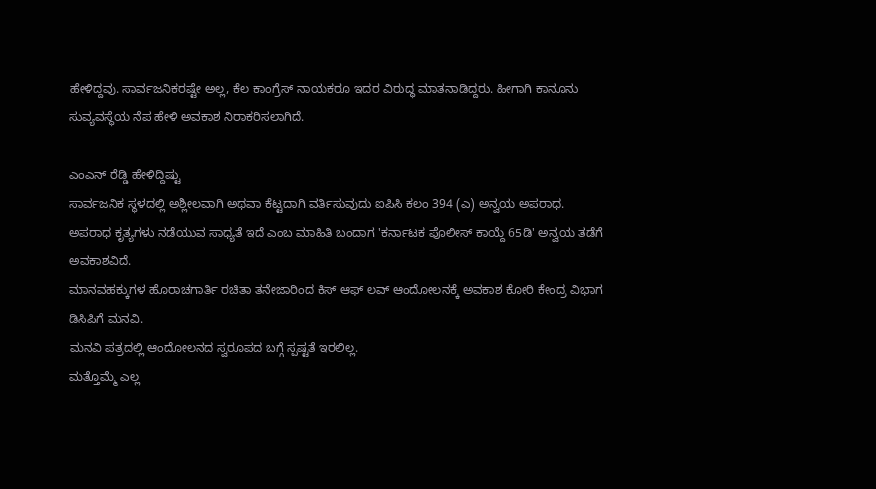ಹೇಳಿದ್ದವು. ಸಾರ್ವಜನಿಕರಷ್ಟೇ ಅಲ್ಲ, ಕೆಲ ಕಾಂಗ್ರೆಸ್ ನಾಯಕರೂ ಇದರ ವಿರುದ್ಧ ಮಾತನಾಡಿದ್ದರು. ಹೀಗಾಗಿ ಕಾನೂನು ಸುವ್ಯವಸ್ಥೆಯ ನೆಪ ಹೇಳಿ ಅವಕಾಶ ನಿರಾಕರಿಸಲಾಗಿದೆ.

ಎಂಎನ್ ರೆಡ್ಡಿ ಹೇಳಿದ್ದಿಷ್ಟು
ಸಾರ್ವಜನಿಕ ಸ್ಥಳದಲ್ಲಿ ಅಶ್ಲೀಲವಾಗಿ ಅಥವಾ ಕೆಟ್ಟದಾಗಿ ವರ್ತಿಸುವುದು ಐಪಿಸಿ ಕಲಂ 394 (ಎ) ಅನ್ವಯ ಅಪರಾಧ.
ಅಪರಾಧ ಕೃತ್ಯಗಳು ನಡೆಯುವ ಸಾಧ್ಯತೆ ಇದೆ ಎಂಬ ಮಾಹಿತಿ ಬಂದಾಗ 'ಕರ್ನಾಟಕ ಪೊಲೀಸ್ ಕಾಯ್ದೆ 65ಡಿ' ಅನ್ವಯ ತಡೆಗೆ ಅವಕಾಶವಿದೆ.
ಮಾನವಹಕ್ಕುಗಳ ಹೊರಾಚಗಾರ್ತಿ ರಚಿತಾ ತನೇಜಾರಿಂದ ಕಿಸ್ ಆಫ್ ಲವ್ ಆಂದೋಲನಕ್ಕೆ ಅವಕಾಶ ಕೋರಿ ಕೇಂದ್ರ ವಿಭಾಗ ಡಿಸಿಪಿಗೆ ಮನವಿ.
ಮನವಿ ಪತ್ರದಲ್ಲಿ ಆಂದೋಲನದ ಸ್ವರೂಪದ ಬಗ್ಗೆ ಸ್ಪಷ್ಟತೆ ಇರಲಿಲ್ಲ.
ಮತ್ತೊಮ್ಮೆ ಎಲ್ಲ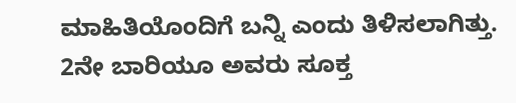ಮಾಹಿತಿಯೊಂದಿಗೆ ಬನ್ನಿ ಎಂದು ತಿಳಿಸಲಾಗಿತ್ತು.
2ನೇ ಬಾರಿಯೂ ಅವರು ಸೂಕ್ತ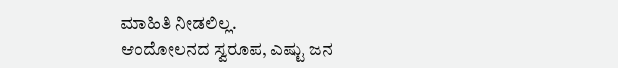ಮಾಹಿತಿ ನೀಡಲಿಲ್ಲ.
ಆಂದೋಲನದ ಸ್ವರೂಪ, ಎಷ್ಟು ಜನ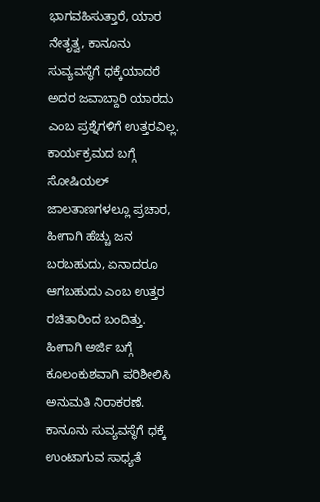ಭಾಗವಹಿಸುತ್ತಾರೆ, ಯಾರ ನೇತೃತ್ವ, ಕಾನೂನು ಸುವ್ಯವಸ್ಥೆಗೆ ಧಕ್ಕೆಯಾದರೆ ಅದರ ಜವಾಬ್ದಾರಿ ಯಾರದು ಎಂಬ ಪ್ರಶ್ನೆಗಳಿಗೆ ಉತ್ತರವಿಲ್ಲ.
ಕಾರ್ಯಕ್ರಮದ ಬಗ್ಗೆ ಸೋಷಿಯಲ್ ಜಾಲತಾಣಗಳಲ್ಲೂ ಪ್ರಚಾರ, ಹೀಗಾಗಿ ಹೆಚ್ಚು ಜನ ಬರಬಹುದು, ಏನಾದರೂ ಆಗಬಹುದು ಎಂಬ ಉತ್ತರ ರಚಿತಾರಿಂದ ಬಂದಿತ್ತು.
ಹೀಗಾಗಿ ಅರ್ಜಿ ಬಗ್ಗೆ ಕೂಲಂಕುಶವಾಗಿ ಪರಿಶೀಲಿಸಿ ಅನುಮತಿ ನಿರಾಕರಣೆ.
ಕಾನೂನು ಸುವ್ಯವಸ್ಥೆಗೆ ಧಕ್ಕೆ ಉಂಟಾಗುವ ಸಾಧ್ಯತೆ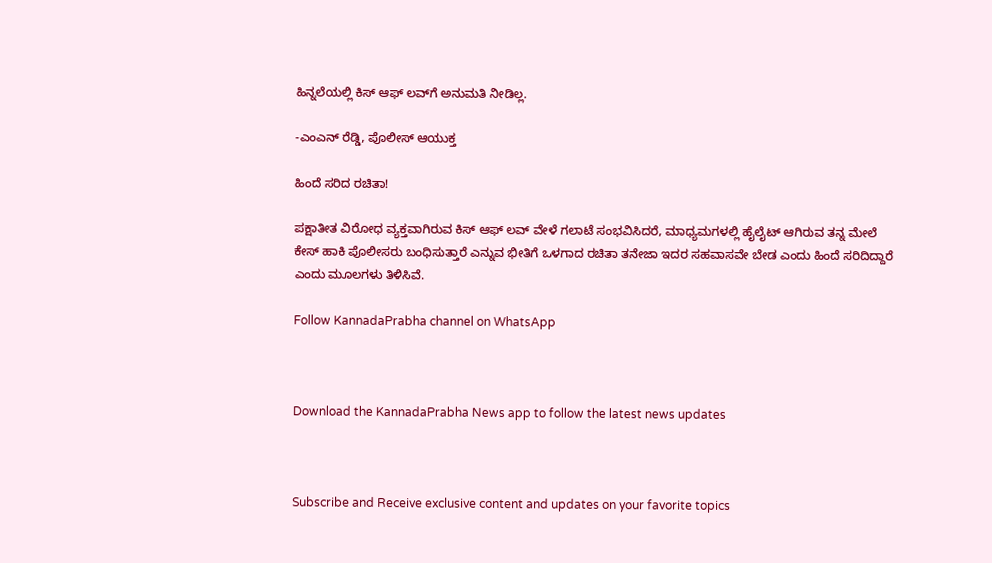ಹಿನ್ನಲೆಯಲ್ಲಿ ಕಿಸ್ ಆಫ್ ಲವ್‌ಗೆ ಅನುಮತಿ ನೀಡಿಲ್ಲ.

-ಎಂಎನ್ ರೆಡ್ಡಿ, ಪೊಲೀಸ್ ಆಯುಕ್ತ

ಹಿಂದೆ ಸರಿದ ರಚಿತಾ!

ಪಕ್ಷಾತೀತ ವಿರೋಧ ವ್ಯಕ್ತವಾಗಿರುವ ಕಿಸ್ ಆಫ್ ಲವ್ ವೇಳೆ ಗಲಾಟೆ ಸಂಭವಿಸಿದರೆ, ಮಾಧ್ಯಮಗಳಲ್ಲಿ ಹೈಲೈಟ್ ಆಗಿರುವ ತನ್ನ ಮೇಲೆ ಕೇಸ್ ಹಾಕಿ ಪೊಲೀಸರು ಬಂಧಿಸುತ್ತಾರೆ ಎನ್ನುವ ಭೀತಿಗೆ ಒಳಗಾದ ರಚಿತಾ ತನೇಜಾ ಇದರ ಸಹವಾಸವೇ ಬೇಡ ಎಂದು ಹಿಂದೆ ಸರಿದಿದ್ದಾರೆ ಎಂದು ಮೂಲಗಳು ತಿಳಿಸಿವೆ.

Follow KannadaPrabha channel on WhatsApp



Download the KannadaPrabha News app to follow the latest news updates



Subscribe and Receive exclusive content and updates on your favorite topics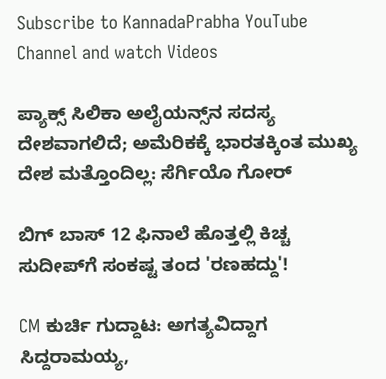Subscribe to KannadaPrabha YouTube Channel and watch Videos

ಪ್ಯಾಕ್ಸ್ ಸಿಲಿಕಾ ಅಲೈಯನ್ಸ್‌ನ ಸದಸ್ಯ ದೇಶವಾಗಲಿದೆ; ಅಮೆರಿಕಕ್ಕೆ ಭಾರತಕ್ಕಿಂತ ಮುಖ್ಯ ದೇಶ ಮತ್ತೊಂದಿಲ್ಲ: ಸೆರ್ಗಿಯೊ ಗೋರ್

ಬಿಗ್ ಬಾಸ್ 12 ಫಿನಾಲೆ ಹೊತ್ತಲ್ಲಿ ಕಿಚ್ಚ ಸುದೀಪ್‌ಗೆ ಸಂಕಷ್ಟ ತಂದ 'ರಣಹದ್ದು'!

CM ಕುರ್ಚಿ ಗುದ್ದಾಟ: ಅಗತ್ಯವಿದ್ದಾಗ ಸಿದ್ದರಾಮಯ್ಯ,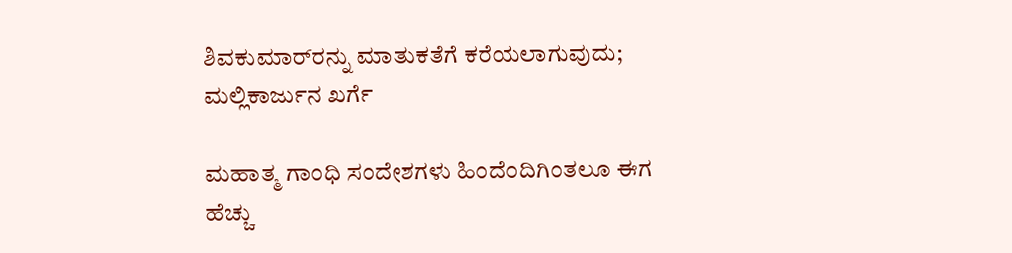ಶಿವಕುಮಾರ್‌ರನ್ನು ಮಾತುಕತೆಗೆ ಕರೆಯಲಾಗುವುದು; ಮಲ್ಲಿಕಾರ್ಜುನ ಖರ್ಗೆ

ಮಹಾತ್ಮ ಗಾಂಧಿ ಸಂದೇಶಗಳು ಹಿಂದೆಂದಿಗಿಂತಲೂ ಈಗ ಹೆಚ್ಚು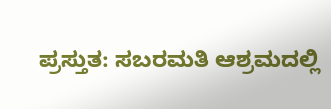ಪ್ರಸ್ತುತ: ಸಬರಮತಿ ಆಶ್ರಮದಲ್ಲಿ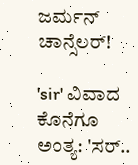ಜರ್ಮನ್ ಚಾನ್ಸೆಲರ್!

'sir' ವಿವಾದ ಕೊನೆಗೂ ಅಂತ್ಯ: 'ಸರ್..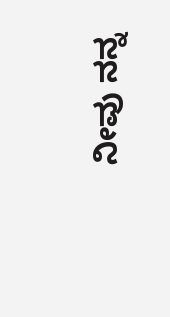ನೀವು ನನ್ನ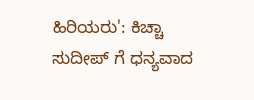ಹಿರಿಯರು': ಕಿಚ್ಚಾ ಸುದೀಪ್ ಗೆ ಧನ್ಯವಾದ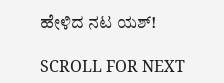ಹೇಳಿದ ನಟ ಯಶ್!

SCROLL FOR NEXT